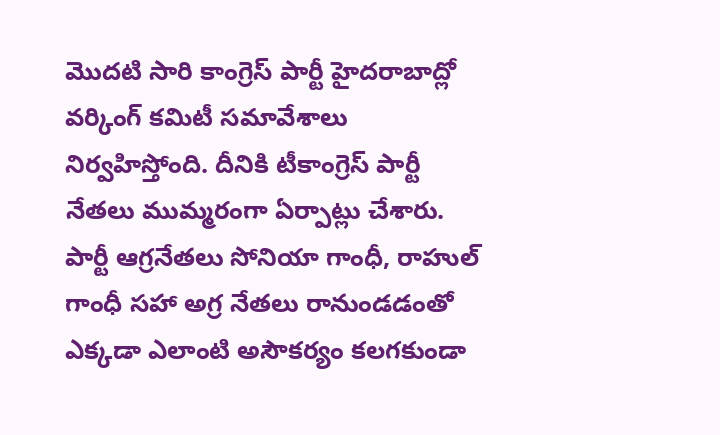మొదటి సారి కాంగ్రెస్ పార్టీ హైదరాబాద్లో వర్కింగ్ కమిటీ సమావేశాలు నిర్వహిస్తోంది. దీనికి టీకాంగ్రెస్ పార్టీ నేతలు ముమ్మరంగా ఏర్పాట్లు చేశారు. పార్టీ ఆగ్రనేతలు సోనియా గాంధీ, రాహుల్ గాంధీ సహా అగ్ర నేతలు రానుండడంతో ఎక్కడా ఎలాంటి అసౌకర్యం కలగకుండా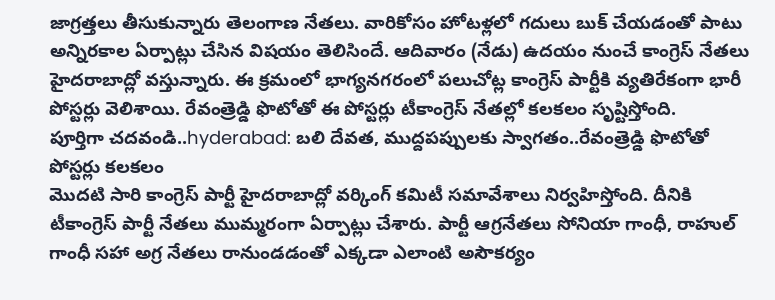జాగ్రత్తలు తీసుకున్నారు తెలంగాణ నేతలు. వారికోసం హోటళ్లలో గదులు బుక్ చేయడంతో పాటు అన్నిరకాల ఏర్పాట్లు చేసిన విషయం తెలిసిందే. ఆదివారం (నేడు) ఉదయం నుంచే కాంగ్రెస్ నేతలు హైదరాబాద్లో వస్తున్నారు. ఈ క్రమంలో భాగ్యనగరంలో పలుచోట్ల కాంగ్రెస్ పార్టీకి వ్యతిరేకంగా భారీ పోస్టర్లు వెలిశాయి. రేవంత్రెడ్డి ఫొటోతో ఈ పోస్టర్లు టీకాంగ్రెస్ నేతల్లో కలకలం సృష్టిస్తోంది.
పూర్తిగా చదవండి..hyderabad: బలి దేవత, ముద్దపప్పులకు స్వాగతం..రేవంత్రెడ్డి ఫొటోతో పోస్టర్లు కలకలం
మొదటి సారి కాంగ్రెస్ పార్టీ హైదరాబాద్లో వర్కింగ్ కమిటీ సమావేశాలు నిర్వహిస్తోంది. దీనికి టీకాంగ్రెస్ పార్టీ నేతలు ముమ్మరంగా ఏర్పాట్లు చేశారు. పార్టీ ఆగ్రనేతలు సోనియా గాంధీ, రాహుల్ గాంధీ సహా అగ్ర నేతలు రానుండడంతో ఎక్కడా ఎలాంటి అసౌకర్యం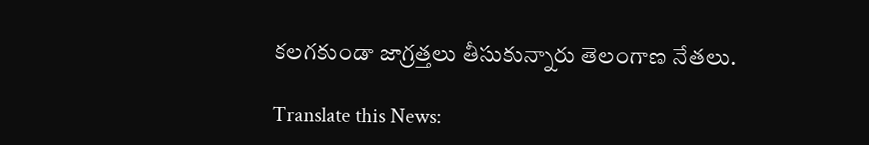కలగకుండా జాగ్రత్తలు తీసుకున్నారు తెలంగాణ నేతలు.

Translate this News: